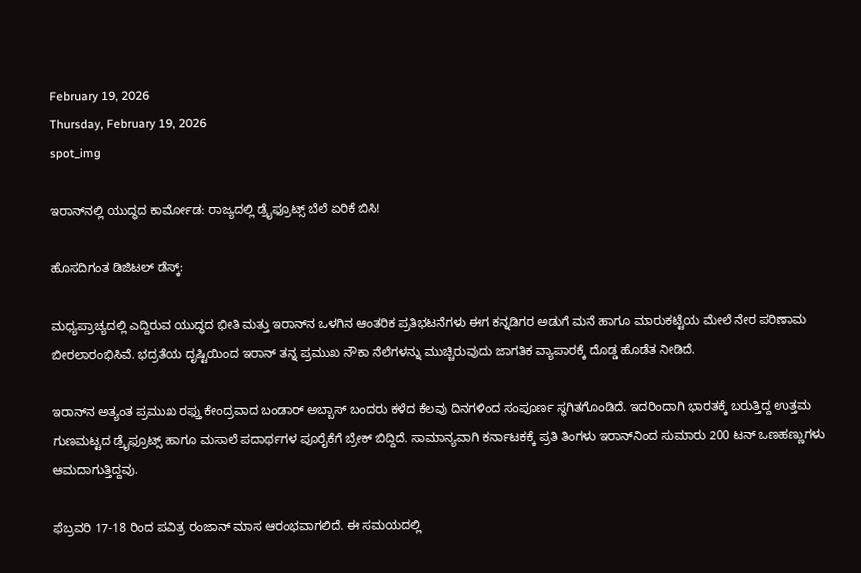February 19, 2026
Thursday, February 19, 2026
spot_img

ಇರಾನ್‌ನಲ್ಲಿ ಯುದ್ಧದ ಕಾರ್ಮೋಡ: ರಾಜ್ಯದಲ್ಲಿ ಡ್ರೈಫ್ರೂಟ್ಸ್ ಬೆಲೆ ಏರಿಕೆ ಬಿಸಿ!

ಹೊಸದಿಗಂತ ಡಿಜಿಟಲ್ ಡೆಸ್ಕ್:

ಮಧ್ಯಪ್ರಾಚ್ಯದಲ್ಲಿ ಎದ್ದಿರುವ ಯುದ್ಧದ ಭೀತಿ ಮತ್ತು ಇರಾನ್‌ನ ಒಳಗಿನ ಆಂತರಿಕ ಪ್ರತಿಭಟನೆಗಳು ಈಗ ಕನ್ನಡಿಗರ ಅಡುಗೆ ಮನೆ ಹಾಗೂ ಮಾರುಕಟ್ಟೆಯ ಮೇಲೆ ನೇರ ಪರಿಣಾಮ ಬೀರಲಾರಂಭಿಸಿವೆ. ಭದ್ರತೆಯ ದೃಷ್ಟಿಯಿಂದ ಇರಾನ್ ತನ್ನ ಪ್ರಮುಖ ನೌಕಾ ನೆಲೆಗಳನ್ನು ಮುಚ್ಚಿರುವುದು ಜಾಗತಿಕ ವ್ಯಾಪಾರಕ್ಕೆ ದೊಡ್ಡ ಹೊಡೆತ ನೀಡಿದೆ.

ಇರಾನ್‌ನ ಅತ್ಯಂತ ಪ್ರಮುಖ ರಫ್ತು ಕೇಂದ್ರವಾದ ಬಂಡಾರ್ ಅಬ್ಬಾಸ್ ಬಂದರು ಕಳೆದ ಕೆಲವು ದಿನಗಳಿಂದ ಸಂಪೂರ್ಣ ಸ್ಥಗಿತಗೊಂಡಿದೆ. ಇದರಿಂದಾಗಿ ಭಾರತಕ್ಕೆ ಬರುತ್ತಿದ್ದ ಉತ್ತಮ ಗುಣಮಟ್ಟದ ಡ್ರೈಫ್ರೂಟ್ಸ್ ಹಾಗೂ ಮಸಾಲೆ ಪದಾರ್ಥಗಳ ಪೂರೈಕೆಗೆ ಬ್ರೇಕ್ ಬಿದ್ದಿದೆ. ಸಾಮಾನ್ಯವಾಗಿ ಕರ್ನಾಟಕಕ್ಕೆ ಪ್ರತಿ ತಿಂಗಳು ಇರಾನ್‌ನಿಂದ ಸುಮಾರು 200 ಟನ್ ಒಣಹಣ್ಣುಗಳು ಆಮದಾಗುತ್ತಿದ್ದವು.

ಫೆಬ್ರವರಿ 17-18 ರಿಂದ ಪವಿತ್ರ ರಂಜಾನ್ ಮಾಸ ಆರಂಭವಾಗಲಿದೆ. ಈ ಸಮಯದಲ್ಲಿ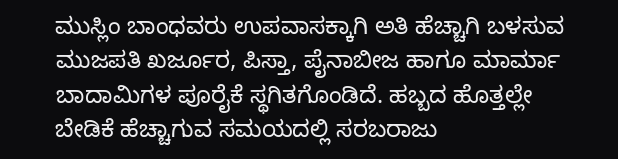ಮುಸ್ಲಿಂ ಬಾಂಧವರು ಉಪವಾಸಕ್ಕಾಗಿ ಅತಿ ಹೆಚ್ಚಾಗಿ ಬಳಸುವ ಮುಜಪತಿ ಖರ್ಜೂರ, ಪಿಸ್ತಾ, ಪೈನಾಬೀಜ ಹಾಗೂ ಮಾರ್ಮಾ ಬಾದಾಮಿಗಳ ಪೂರೈಕೆ ಸ್ಥಗಿತಗೊಂಡಿದೆ. ಹಬ್ಬದ ಹೊತ್ತಲ್ಲೇ ಬೇಡಿಕೆ ಹೆಚ್ಚಾಗುವ ಸಮಯದಲ್ಲಿ ಸರಬರಾಜು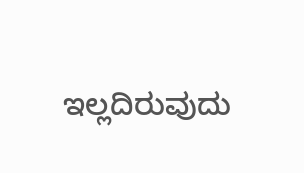ಇಲ್ಲದಿರುವುದು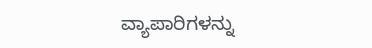ವ್ಯಾಪಾರಿಗಳನ್ನು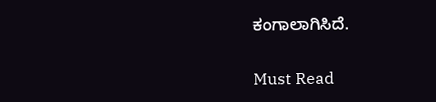ಕಂಗಾಲಾಗಿಸಿದೆ.

Must Read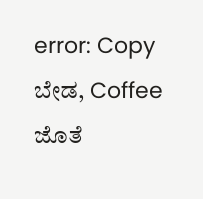error: Copy ಬೇಡ, Coffee ಜೊತೆ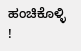ಹಂಚಿಕೊಳ್ಳಿ !